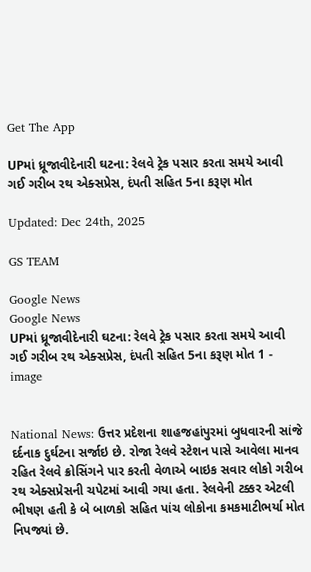Get The App

UPમાં ધ્રૂજાવીદેનારી ઘટના: રેલવે ટ્રેક પસાર કરતા સમયે આવી ગઈ ગરીબ રથ એક્સપ્રેસ, દંપતી સહિત 5ના કરૂણ મોત

Updated: Dec 24th, 2025

GS TEAM

Google News
Google News
UPમાં ધ્રૂજાવીદેનારી ઘટના: રેલવે ટ્રેક પસાર કરતા સમયે આવી ગઈ ગરીબ રથ એક્સપ્રેસ, દંપતી સહિત 5ના કરૂણ મોત 1 - image


National News: ઉત્તર પ્રદેશના શાહજહાંપુરમાં બુધવારની સાંજે દર્દનાક દુર્ઘટના સર્જાઇ છે. રોજા રેલવે સ્ટેશન પાસે આવેલા માનવ રહિત રેલવે ક્રોસિંગને પાર કરતી વેળાએ બાઇક સવાર લોકો ગરીબ રથ એક્સપ્રેસની ચપેટમાં આવી ગયા હતા. રેલવેની ટક્કર એટલી ભીષણ હતી કે બે બાળકો સહિત પાંચ લોકોના કમકમાટીભર્યા મોત નિપજ્યાં છે.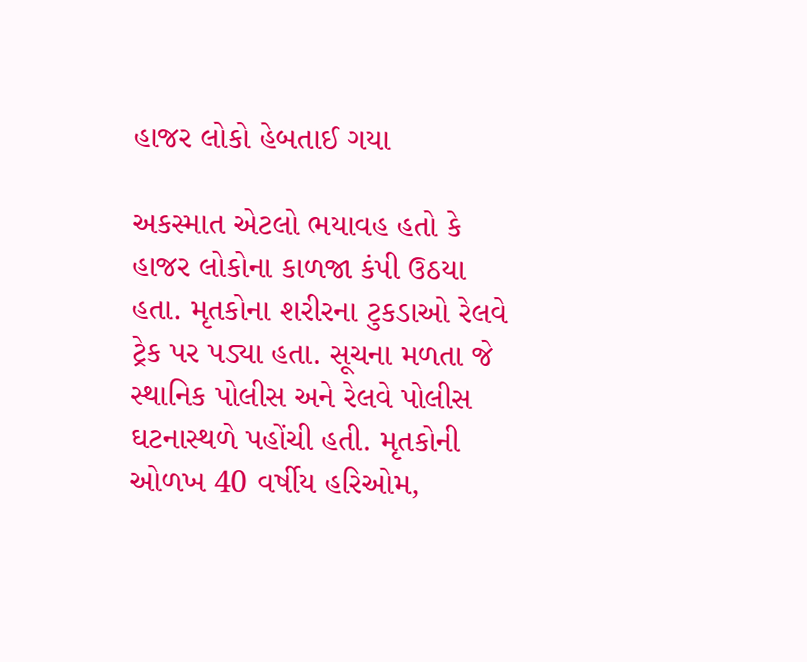હાજર લોકો હેબતાઈ ગયા

અકસ્માત એટલો ભયાવહ હતો કે હાજર લોકોના કાળજા કંપી ઉઠયા હતા. મૃતકોના શરીરના ટુકડાઓ રેલવે ટ્રેક પર પડ્યા હતા. સૂચના મળતા જે સ્થાનિક પોલીસ અને રેલવે પોલીસ ઘટનાસ્થળે પહોંચી હતી. મૃતકોની ઓળખ 40 વર્ષીય હરિઓમ,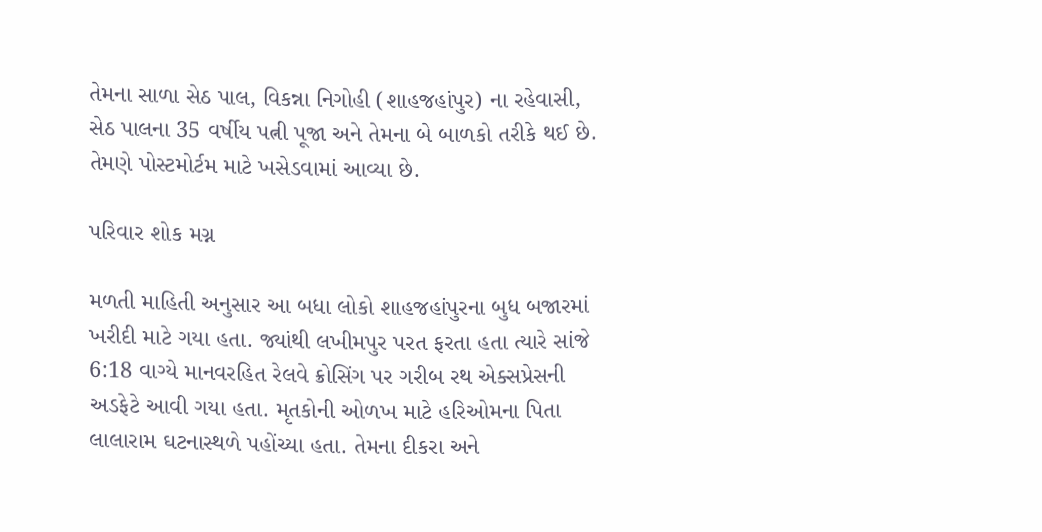તેમના સાળા સેઠ પાલ, વિકન્ના નિગોહી (શાહજહાંપુર) ના રહેવાસી, સેઠ પાલના 35 વર્ષીય પત્ની પૂજા અને તેમના બે બાળકો તરીકે થઈ છે. તેમણે પોસ્ટમોર્ટમ માટે ખસેડવામાં આવ્યા છે.

પરિવાર શોક મગ્ન

મળતી માહિતી અનુસાર આ બધા લોકો શાહજહાંપુરના બુધ બજારમાં ખરીદી માટે ગયા હતા. જ્યાંથી લખીમપુર પરત ફરતા હતા ત્યારે સાંજે 6:18 વાગ્યે માનવરહિત રેલવે ક્રોસિંગ પર ગરીબ રથ એક્સપ્રેસની અડફેટે આવી ગયા હતા. મૃતકોની ઓળખ માટે હરિઓમના પિતા લાલારામ ઘટનાસ્થળે પહોંચ્યા હતા. તેમના દીકરા અને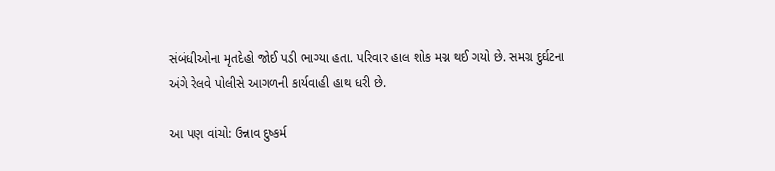સંબંધીઓના મૃતદેહો જોઈ પડી ભાગ્યા હતા. પરિવાર હાલ શોક મગ્ન થઈ ગયો છે. સમગ્ર દુર્ઘટના અંગે રેલવે પોલીસે આગળની કાર્યવાહી હાથ ધરી છે.

આ પણ વાંચો: ઉન્નાવ દુષ્કર્મ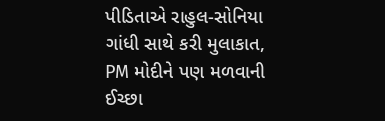પીડિતાએ રાહુલ-સોનિયા ગાંધી સાથે કરી મુલાકાત, PM મોદીને પણ મળવાની ઈચ્છા